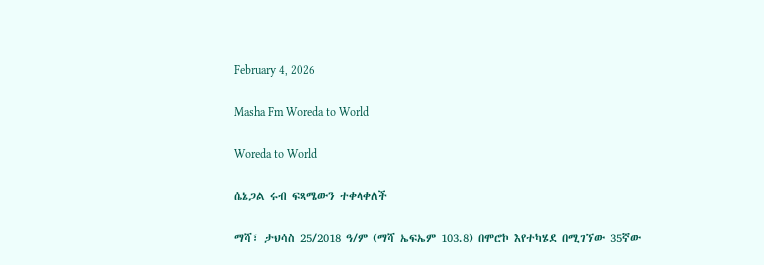February 4, 2026

Masha Fm Woreda to World

Woreda to World

ሴኔጋል ሩብ ፍጻሜውን ተቀላቀለች

ማሻ፣ ታህሳስ 25/2018 ዓ/ም (ማሻ ኤፍኤም 103.8) በሞሮኮ እየተካሄደ በሚገኘው 35ኛው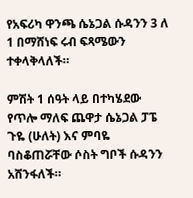የአፍሪካ ዋንጫ ሴኔጋል ሱዳንን 3 ለ 1 በማሸነፍ ሩብ ፍጻሜውን ተቀላቅላለች።

ምሽት 1 ሰዓት ላይ በተካሄደው የጥሎ ማለፍ ጨዋታ ሴኔጋል ፓፔ ጉዬ (ሁለት) እና ምባዬ ባስቆጠሯቸው ሶስት ግቦች ሱዳንን አሸንፋለች።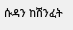ሱዳን ከሽንፈት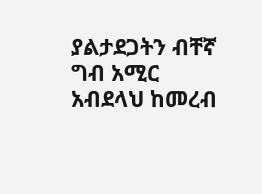ያልታደጋትን ብቸኛ ግብ አሚር አብደላህ ከመረብ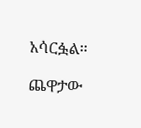አሳርፏል።

ጨዋታው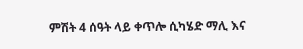ምሽት 4 ሰዓት ላይ ቀጥሎ ሲካሄድ ማሊ እና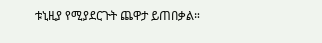ቱኒዚያ የሚያደርጉት ጨዋታ ይጠበቃል።